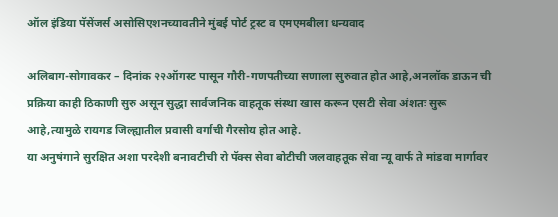ऑल इंडिया पॅसेंजर्स असोसिएशनच्यावतीने मुंबई पोर्ट ट्रस्ट व एमएमबीला धन्यवाद

अलिबाग-सोगावकर – दिनांक २२ऑगस्ट पासून गौरी-गणपतीच्या सणाला सुरुवात होत आहे,अनलॉक डाऊन ची प्रक्रिया काही ठिकाणी सुरु असून सुद्धा सार्वजनिक वाहतूक संस्था खास करून एसटी सेवा अंशतः सुरू आहे,त्यामुळे रायगड जिल्ह्यातील प्रवासी वर्गाची गैरसोय होत आहे.
या अनुषंगाने सुरक्षित अशा परदेशी बनावटीची रो पॅक्स सेवा बोटीची जलवाहतूक सेवा न्यू वार्फ ते मांडवा मार्गावर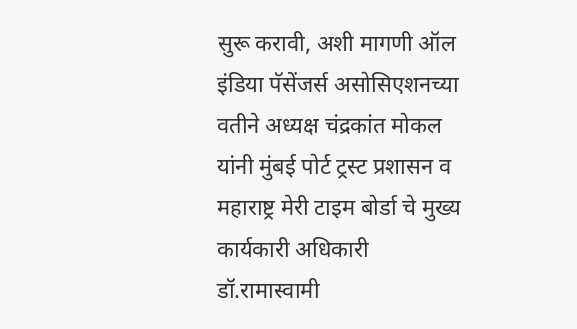सुरू करावी, अशी मागणी ऑल इंडिया पॅसेंजर्स असोसिएशनच्या वतीने अध्यक्ष चंद्रकांत मोकल यांनी मुंबई पोर्ट ट्रस्ट प्रशासन व महाराष्ट्र मेरी टाइम बोर्डा चे मुख्य कार्यकारी अधिकारी डॉ.रामास्वामी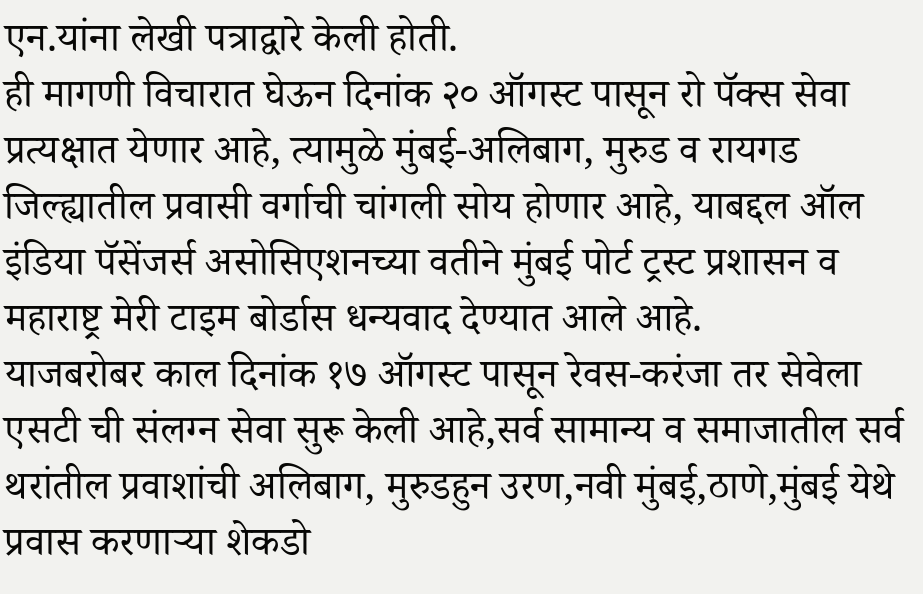एन.यांना लेखी पत्राद्वारे केली होती.
ही मागणी विचारात घेऊन दिनांक २० ऑगस्ट पासून रो पॅक्स सेवा प्रत्यक्षात येणार आहे, त्यामुळे मुंबई-अलिबाग, मुरुड व रायगड जिल्ह्यातील प्रवासी वर्गाची चांगली सोय होणार आहे, याबद्दल ऑल इंडिया पॅसेंजर्स असोसिएशनच्या वतीने मुंबई पोर्ट ट्रस्ट प्रशासन व महाराष्ट्र मेरी टाइम बोर्डास धन्यवाद देण्यात आले आहे.
याजबरोबर काल दिनांक १७ ऑगस्ट पासून रेवस-करंजा तर सेवेला एसटी ची संलग्न सेवा सुरू केली आहे,सर्व सामान्य व समाजातील सर्व थरांतील प्रवाशांची अलिबाग, मुरुडहुन उरण,नवी मुंबई,ठाणे,मुंबई येथे प्रवास करणाऱ्या शेकडो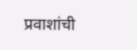प्रवाशांची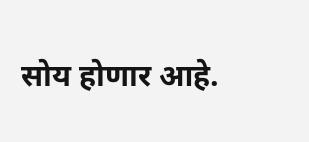सोय होणार आहे.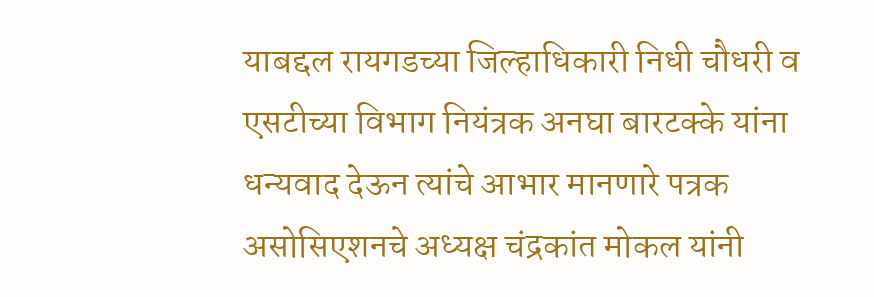याबद्दल रायगडच्या जिल्हाधिकारी निधी चौधरी व एसटीच्या विभाग नियंत्रक अनघा बारटक्के यांना धन्यवाद देऊन त्यांचे आभार मानणारे पत्रक असोसिएशनचे अध्यक्ष चंद्रकांत मोकल यांनी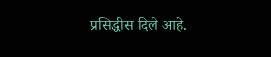प्रसिद्धीस दिले आहे.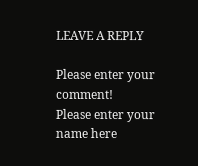LEAVE A REPLY

Please enter your comment!
Please enter your name here